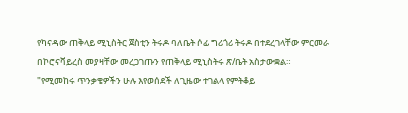የካናዳው ጠቅላይ ሚኒስትር ጀስቲን ትሩዶ ባለቤት ሶፊ ግሪጎሪ ትሩዶ በተደረገላቸው ምርመራ በኮሮናቫይረስ መያዛቸው መረጋገጡን የጠቅላይ ሚኒስትሩ ጽ/ቤት አስታውቋል።
"የሚመከሩ ጥንቃቄዎችን ሁሉ እየወሰደች ለጊዜው ተገልላ የምትቆይ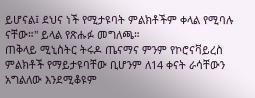ይሆናል፤ ደህና ነች የሚታዩባት ምልክቶችም ቀላል የሚባሉ ናቸው።" ይላል የጽሑፉ መግለጫ።
ጠቅላይ ሚኒስትር ትሩዶ ጤናማና ምንም የኮሮናቫይረስ ምልክቶች የማይታዩባቸው ቢሆንም ለ14 ቀናት ራሳቸውን አግልለው እንደሚቆዩም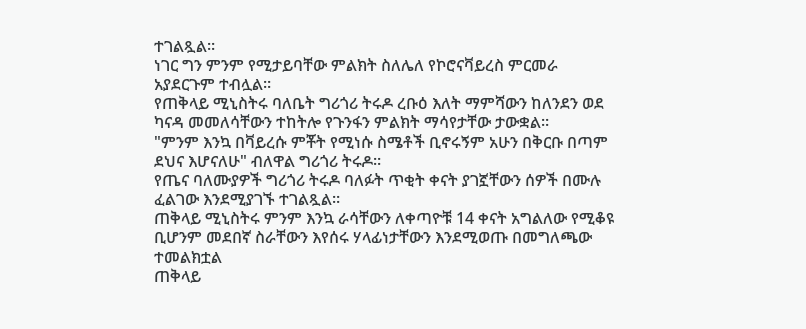ተገልጿል።
ነገር ግን ምንም የሚታይባቸው ምልክት ስለሌለ የኮሮናቫይረስ ምርመራ አያደርጉም ተብሏል።
የጠቅላይ ሚኒስትሩ ባለቤት ግሪጎሪ ትሩዶ ረቡዕ እለት ማምሻውን ከለንደን ወደ ካናዳ መመለሳቸውን ተከትሎ የጉንፋን ምልክት ማሳየታቸው ታውቋል።
"ምንም እንኳ በቫይረሱ ምቾት የሚነሱ ስሜቶች ቢኖሩኝም አሁን በቅርቡ በጣም ደህና እሆናለሁ" ብለዋል ግሪጎሪ ትሩዶ።
የጤና ባለሙያዎች ግሪጎሪ ትሩዶ ባለፉት ጥቂት ቀናት ያገኟቸውን ሰዎች በሙሉ ፈልገው እንደሚያገኙ ተገልጿል።
ጠቅላይ ሚኒስትሩ ምንም እንኳ ራሳቸውን ለቀጣዮቹ 14 ቀናት አግልለው የሚቆዩ ቢሆንም መደበኛ ስራቸውን እየሰሩ ሃላፊነታቸውን እንደሚወጡ በመግለጫው ተመልክቷል
ጠቅላይ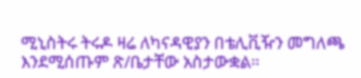ሚኒስትሩ ትሩዶ ዛሬ ለካናዳዊያን በቴሊቪዥን መግለጫ እንደሚሰጡም ጽ/ቤታቸው አስታውቋል።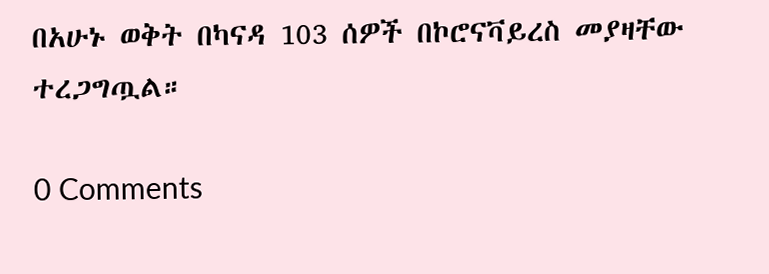በአሁኑ ወቅት በካናዳ 103 ሰዎች በኮሮናቫይረስ መያዛቸው ተረጋግጧል።

0 Comments